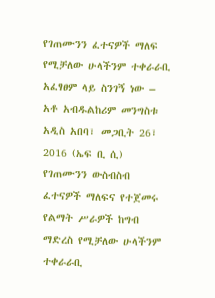የገጠሙንን ፈተናዎች ማለፍ የሚቻለው ሁላችንም ተቀራራቢ አፈፃፀም ላይ ስንገኝ ነው – አቶ አብዱልከሪም መንግስቱ
አዲስ አበባ፣ መጋቢት 26፣ 2016 (ኤፍ ቢ ሲ) የገጠሙንን ውስብስብ ፈተናዎች ማለፍና የተጀመሩ የልማት ሥራዎች ከግብ ማድረስ የሚቻለው ሁላችንም ተቀራራቢ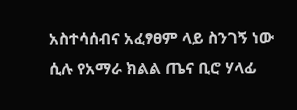አስተሳሰብና አፈፃፀም ላይ ስንገኝ ነው ሲሉ የአማራ ክልል ጤና ቢሮ ሃላፊ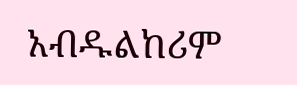አብዱልከሪም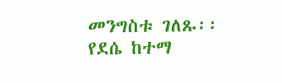መንግስቱ ገለጹ፡፡
የደሴ ከተማ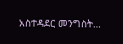አስተዳደር መንግስት…